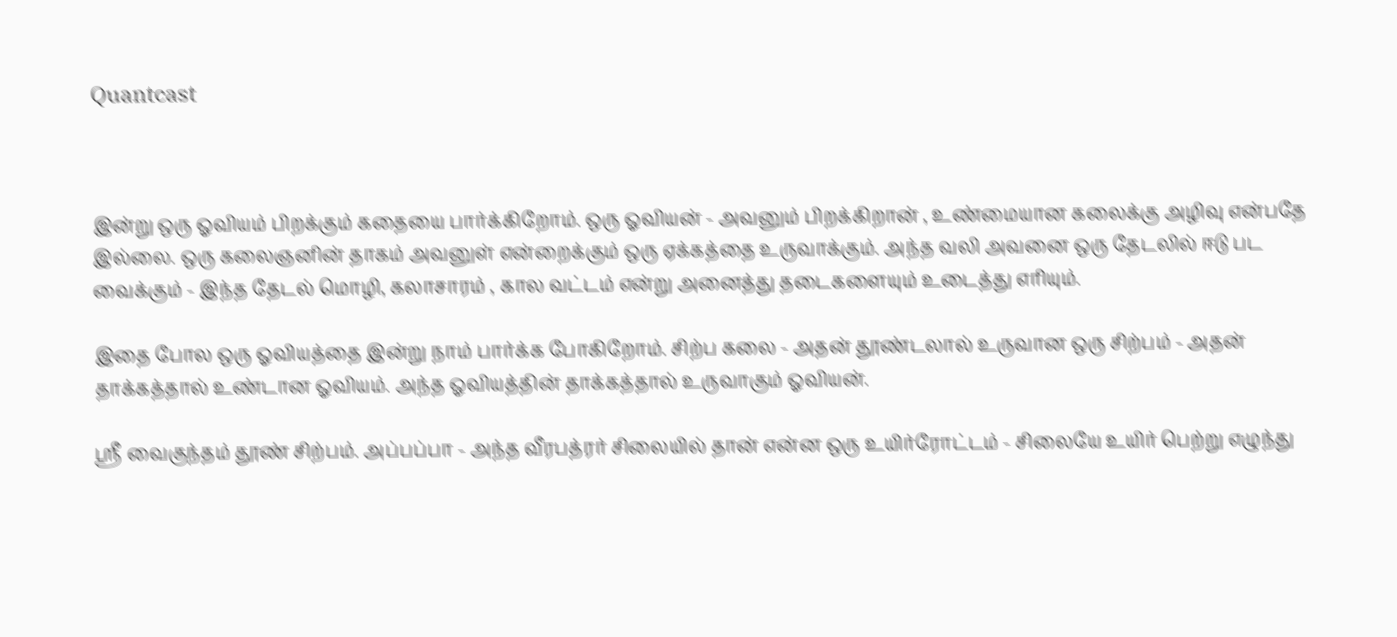Quantcast



இன்று ஒரு ஓவியம் பிறக்கும் கதையை பார்க்கிறோம். ஒரு ஓவியன் - அவனும் பிறக்கிறான் , உண்மையான கலைக்கு அழிவு என்பதே இல்லை. ஒரு கலைஞனின் தாகம் அவனுள் என்றைக்கும் ஒரு ஏக்கத்தை உருவாக்கும். அந்த வலி அவனை ஒரு தேடலில் ஈடு பட வைக்கும் - இந்த தேடல் மொழி, கலாசாரம் , கால வட்டம் என்று அனைத்து தடைகளையும் உடைத்து எரியும்.

இதை போல ஒரு ஓவியத்தை இன்று நாம் பார்க்க போகிறோம். சிற்ப கலை - அதன் தூண்டலால் உருவான ஒரு சிற்பம் - அதன் தாக்கத்தால் உண்டான ஓவியம். அந்த ஓவியத்தின் தாக்கத்தால் உருவாகும் ஓவியன்.

ஸ்ரீ வைகுந்தம் தூண் சிற்பம். அப்பப்பா - அந்த வீரபத்ரர் சிலையில் தான் என்ன ஒரு உயிர்ரோட்டம் - சிலையே உயிர் பெற்று எழுந்து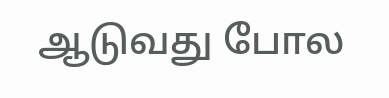ஆடுவது போல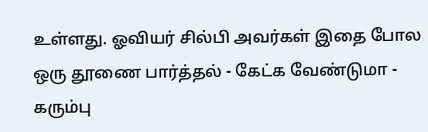உள்ளது. ஓவியர் சில்பி அவர்கள் இதை போல ஒரு தூணை பார்த்தல் - கேட்க வேண்டுமா - கரும்பு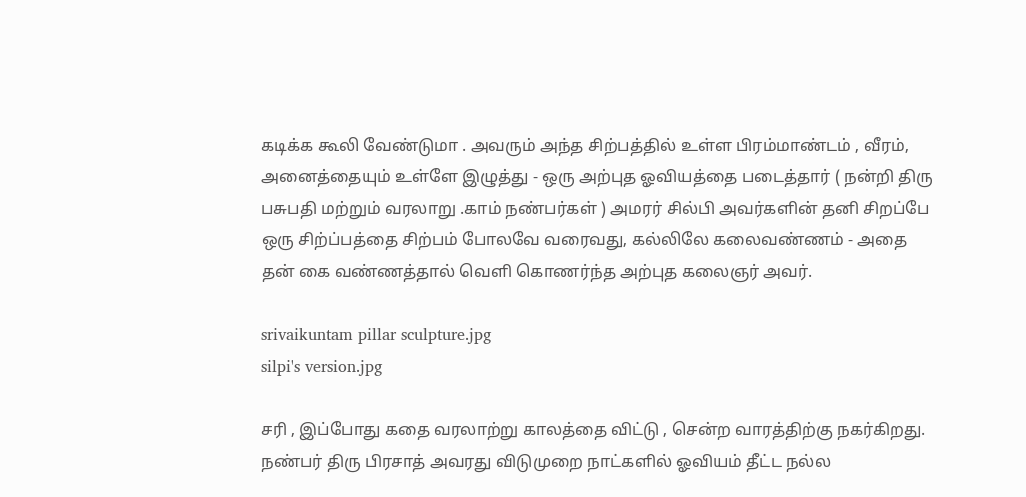கடிக்க கூலி வேண்டுமா . அவரும் அந்த சிற்பத்தில் உள்ள பிரம்மாண்டம் , வீரம், அனைத்தையும் உள்ளே இழுத்து - ஒரு அற்புத ஓவியத்தை படைத்தார் ( நன்றி திரு பசுபதி மற்றும் வரலாறு .காம் நண்பர்கள் ) அமரர் சில்பி அவர்களின் தனி சிறப்பே ஒரு சிற்ப்பத்தை சிற்பம் போலவே வரைவது, கல்லிலே கலைவண்ணம் - அதை தன் கை வண்ணத்தால் வெளி கொணர்ந்த அற்புத கலைஞர் அவர்.

srivaikuntam pillar sculpture.jpg
silpi's version.jpg

சரி , இப்போது கதை வரலாற்று காலத்தை விட்டு , சென்ற வாரத்திற்கு நகர்கிறது. நண்பர் திரு பிரசாத் அவரது விடுமுறை நாட்களில் ஓவியம் தீட்ட நல்ல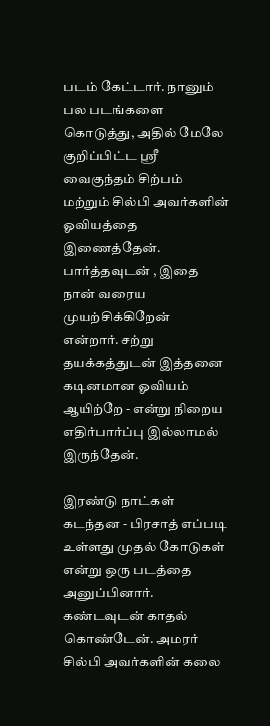படம் கேட்டார். நானும் பல படங்களை கொடுத்து, அதில் மேலே குறிப்பிட்ட ஸ்ரீ வைகுந்தம் சிற்பம் மற்றும் சில்பி அவர்களின் ஓவியத்தை இணைத்தேன். பார்த்தவுடன் , இதை நான் வரைய முயற்சிக்கிறேன் என்றார். சற்று தயக்கத்துடன் இத்தனை கடினமான ஓவியம் ஆயிற்றே - என்று நிறைய எதிர்பார்ப்பு இல்லாமல் இருந்தேன்.

இரண்டு நாட்கள் கடந்தன - பிரசாத் எப்படி உள்ளது முதல் கோடுகள் என்று ஒரு படத்தை அனுப்பினார். கண்டவுடன் காதல் கொண்டேன். அமரர் சில்பி அவர்களின் கலை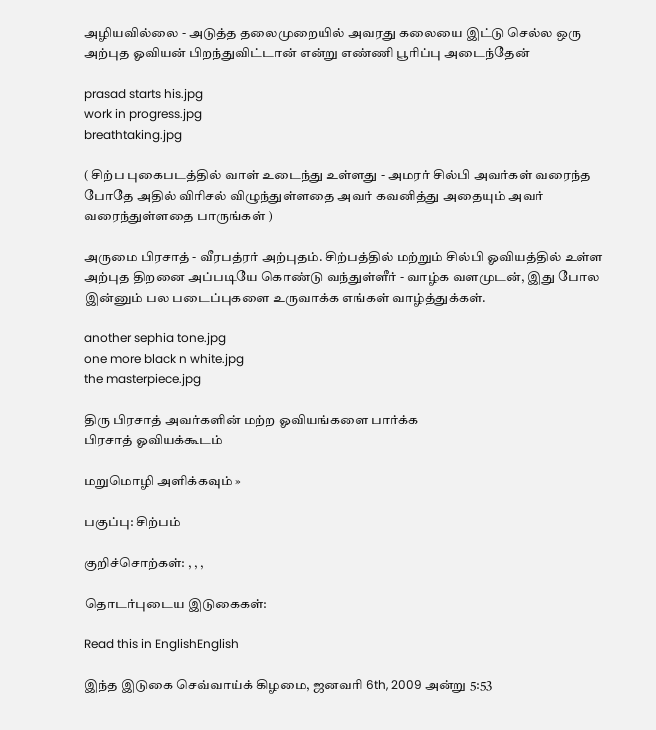அழியவில்லை - அடுத்த தலைமுறையில் அவரது கலையை இட்டு செல்ல ஒரு அற்புத ஓவியன் பிறந்துவிட்டான் என்று எண்ணி பூரிப்பு அடைந்தேன்

prasad starts his.jpg
work in progress.jpg
breathtaking.jpg

( சிற்ப புகைபடத்தில் வாள் உடைந்து உள்ளது - அமரர் சில்பி அவர்கள் வரைந்த போதே அதில் விரிசல் விழுந்துள்ளதை அவர் கவனித்து அதையும் அவர் வரைந்துள்ளதை பாருங்கள் )

அருமை பிரசாத் - வீரபத்ரர் அற்புதம். சிற்பத்தில் மற்றும் சில்பி ஓவியத்தில் உள்ள அற்புத திறனை அப்படியே கொண்டு வந்துள்ளீர் - வாழ்க வளமுடன், இது போல இன்னும் பல படைப்புகளை உருவாக்க எங்கள் வாழ்த்துக்கள்.

another sephia tone.jpg
one more black n white.jpg
the masterpiece.jpg

திரு பிரசாத் அவர்களின் மற்ற ஓவியங்களை பார்க்க
பிரசாத் ஓவியக்கூடம்

மறுமொழி அளிக்கவும் »

பகுப்பு: சிற்பம்

குறிச்சொற்கள்: , , ,

தொடர்புடைய இடுகைகள்:

Read this in EnglishEnglish

இந்த இடுகை செவ்வாய்க் கிழமை, ஜனவரி 6th, 2009 அன்று 5:53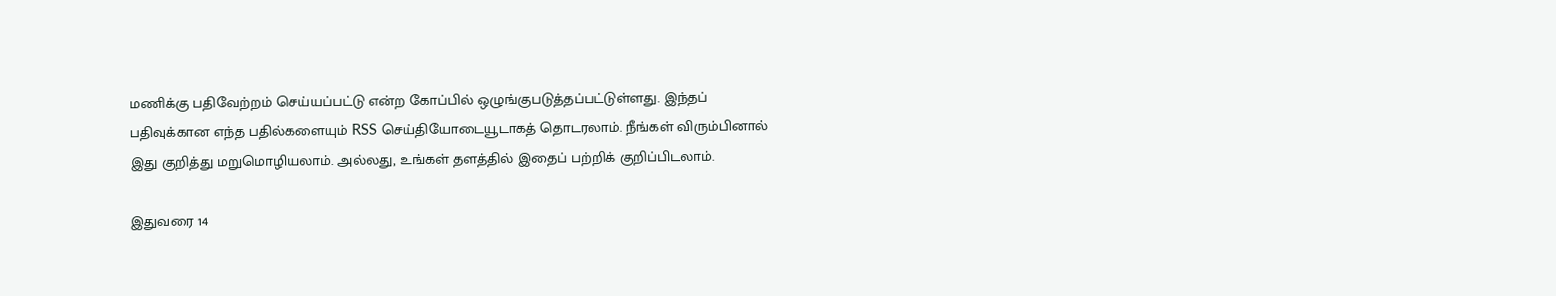மணிக்கு பதிவேற்றம் செய்யப்பட்டு என்ற கோப்பில் ஒழுங்குபடுத்தப்பட்டுள்ளது. இந்தப் பதிவுக்கான எந்த பதில்களையும் RSS செய்தியோடையூடாகத் தொடரலாம். நீங்கள் விரும்பினால் இது குறித்து மறுமொழியலாம். அல்லது, உங்கள் தளத்தில் இதைப் பற்றிக் குறிப்பிடலாம்.

இதுவரை 14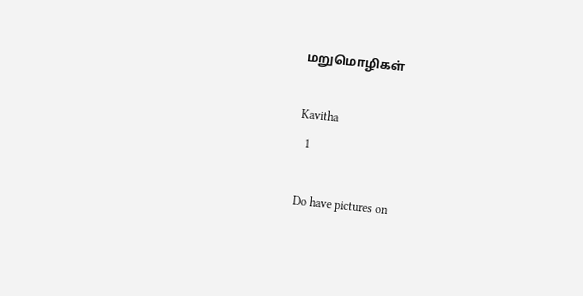மறுமொழிகள்

Kavitha
  1

Do have pictures on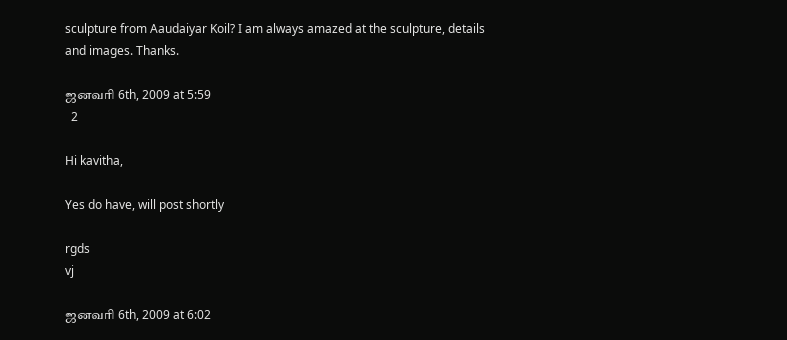sculpture from Aaudaiyar Koil? I am always amazed at the sculpture, details and images. Thanks.

ஜனவரி 6th, 2009 at 5:59
  2

Hi kavitha,

Yes do have, will post shortly

rgds
vj

ஜனவரி 6th, 2009 at 6:02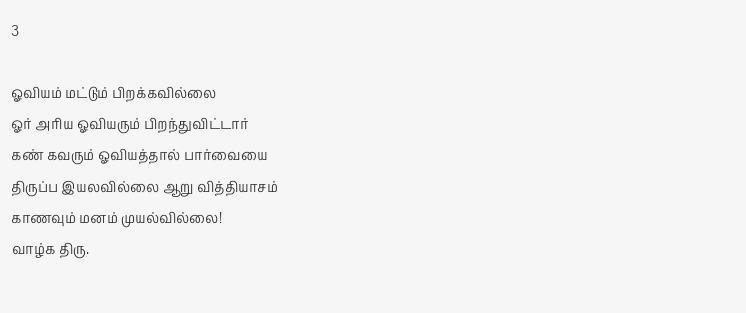3

ஓவியம் மட்டும் பிறக்கவில்லை
ஓர் அரிய ஓவியரும் பிறந்துவிட்டார்
கண் கவரும் ஓவியத்தால் பார்வையை
திருப்ப இயலவில்லை ஆறு வித்தியாசம்
காணவும் மனம் முயல்வில்லை!
வாழ்க திரு.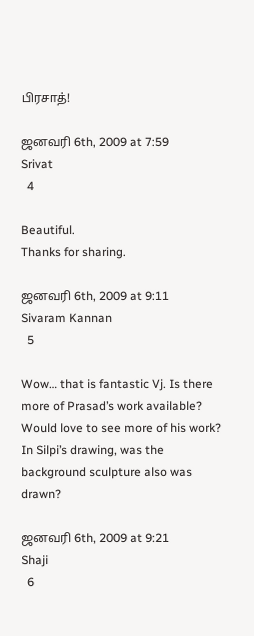பிரசாத்!

ஜனவரி 6th, 2009 at 7:59
Srivat
  4

Beautiful.
Thanks for sharing.

ஜனவரி 6th, 2009 at 9:11
Sivaram Kannan
  5

Wow… that is fantastic Vj. Is there more of Prasad’s work available? Would love to see more of his work? In Silpi’s drawing, was the background sculpture also was drawn?

ஜனவரி 6th, 2009 at 9:21
Shaji
  6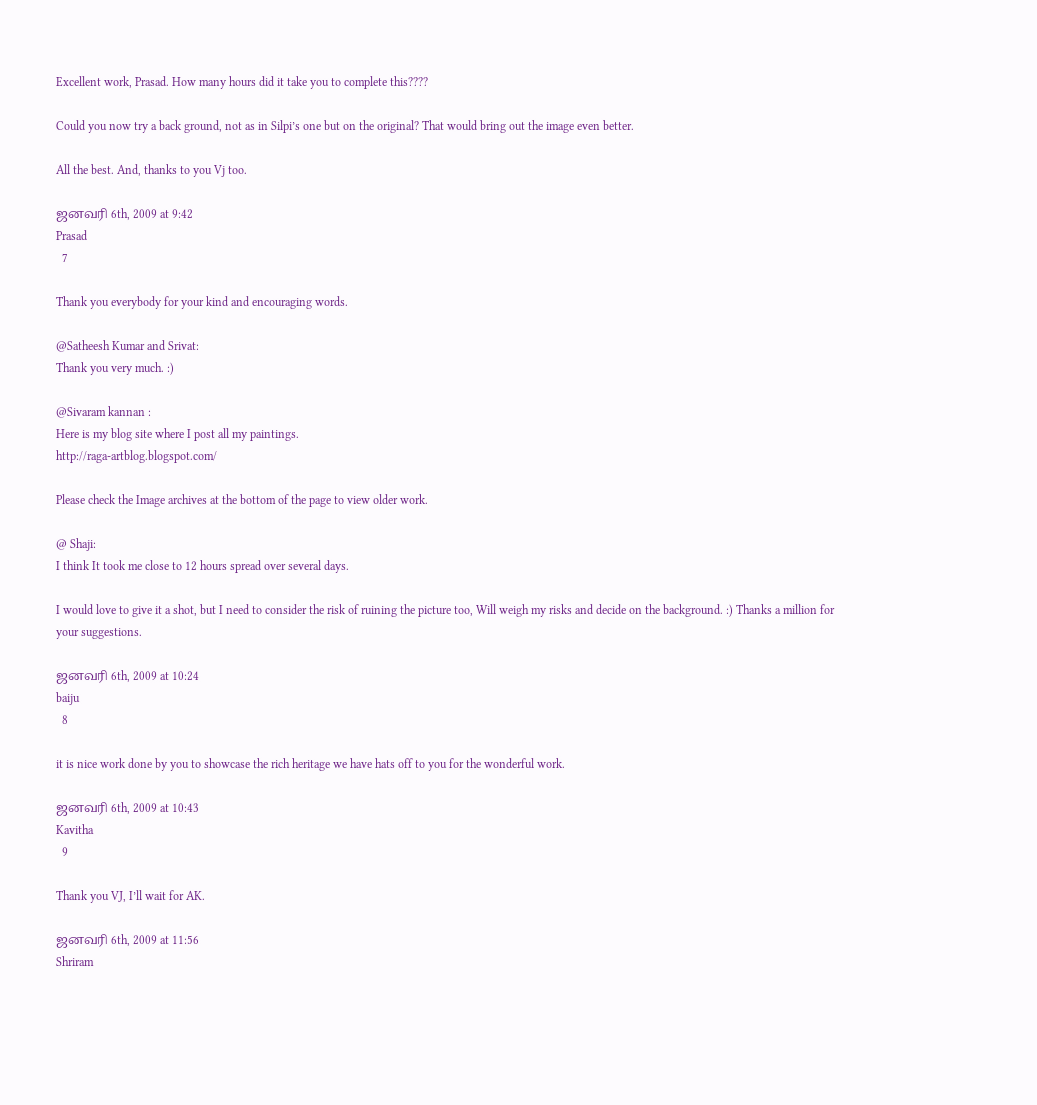Excellent work, Prasad. How many hours did it take you to complete this????

Could you now try a back ground, not as in Silpi’s one but on the original? That would bring out the image even better.

All the best. And, thanks to you Vj too.

ஜனவரி 6th, 2009 at 9:42
Prasad
  7

Thank you everybody for your kind and encouraging words.

@Satheesh Kumar and Srivat:
Thank you very much. :)

@Sivaram kannan :
Here is my blog site where I post all my paintings.
http://raga-artblog.blogspot.com/

Please check the Image archives at the bottom of the page to view older work.

@ Shaji:
I think It took me close to 12 hours spread over several days.

I would love to give it a shot, but I need to consider the risk of ruining the picture too, Will weigh my risks and decide on the background. :) Thanks a million for your suggestions.

ஜனவரி 6th, 2009 at 10:24
baiju
  8

it is nice work done by you to showcase the rich heritage we have hats off to you for the wonderful work.

ஜனவரி 6th, 2009 at 10:43
Kavitha
  9

Thank you VJ, I’ll wait for AK.

ஜனவரி 6th, 2009 at 11:56
Shriram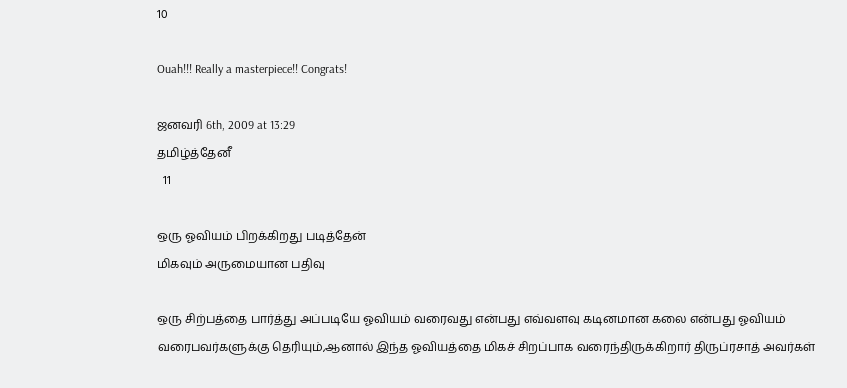10

Ouah!!! Really a masterpiece!! Congrats!

ஜனவரி 6th, 2009 at 13:29
தமிழ்த்தேனீ
  11

ஒரு ஓவியம் பிறக்கிறது படித்தேன்
மிகவும் அருமையான பதிவு

ஒரு சிற்பத்தை பார்த்து அப்படியே ஓவியம் வரைவது என்பது எவ்வளவு கடினமான கலை என்பது ஓவியம் வரைபவர்களுக்கு தெரியும்,ஆனால் இந்த ஓவியத்தை மிகச் சிறப்பாக வரைந்திருக்கிறார் திருப்ரசாத் அவர்கள்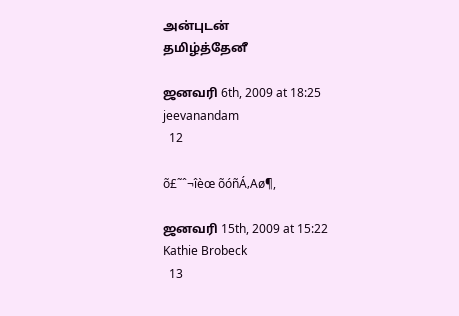அன்புடன்
தமிழ்த்தேனீ

ஜனவரி 6th, 2009 at 18:25
jeevanandam
  12

õ£˜ˆ¬îèœ õóñÁ‚Aø¶,

ஜனவரி 15th, 2009 at 15:22
Kathie Brobeck
  13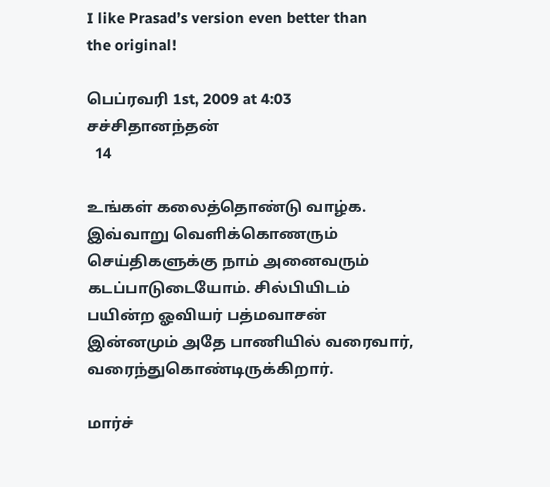I like Prasad’s version even better than
the original!

பெப்ரவரி 1st, 2009 at 4:03
சச்சிதானந்தன்
  14

உங்‌கள் கலைத்தொண்டு வாழ்க. இவ்வாறு வெளிக்கொணரும் செய்திகளுக்கு நாம் அனைவரும் கடப்பாடுடையோம். சில்பியிடம் பயின்ற ஓவியர் பத்மவாசன் இன்னமும் அதே பாணியில் வரைவார், வரைந்துகொண்டிருக்கிறார்.

மார்ச்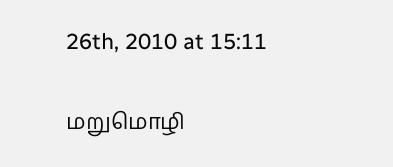26th, 2010 at 15:11

மறுமொழி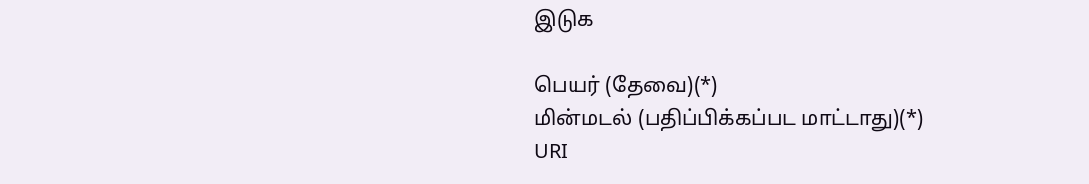இடுக

பெயர் (தேவை)(*)
மின்மடல் (பதிப்பிக்கப்பட மாட்டாது)(*)
URI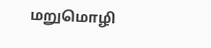மறுமொழி